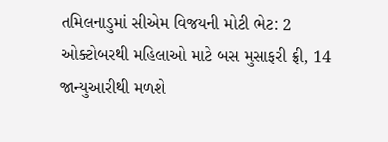તમિલનાડુમાં સીએમ વિજયની મોટી ભેટ: 2 ઓક્ટોબરથી મહિલાઓ માટે બસ મુસાફરી ફ્રી, 14 જાન્યુઆરીથી મળશે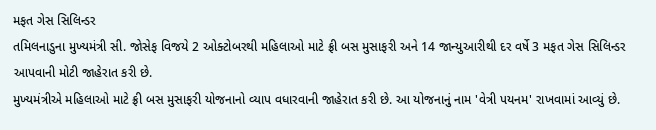મફત ગેસ સિલિન્ડર
તમિલનાડુના મુખ્યમંત્રી સી. જોસેફ વિજયે 2 ઓક્ટોબરથી મહિલાઓ માટે ફ્રી બસ મુસાફરી અને 14 જાન્યુઆરીથી દર વર્ષે 3 મફત ગેસ સિલિન્ડર આપવાની મોટી જાહેરાત કરી છે.
મુખ્યમંત્રીએ મહિલાઓ માટે ફ્રી બસ મુસાફરી યોજનાનો વ્યાપ વધારવાની જાહેરાત કરી છે. આ યોજનાનું નામ 'વેત્રી પયનમ' રાખવામાં આવ્યું છે.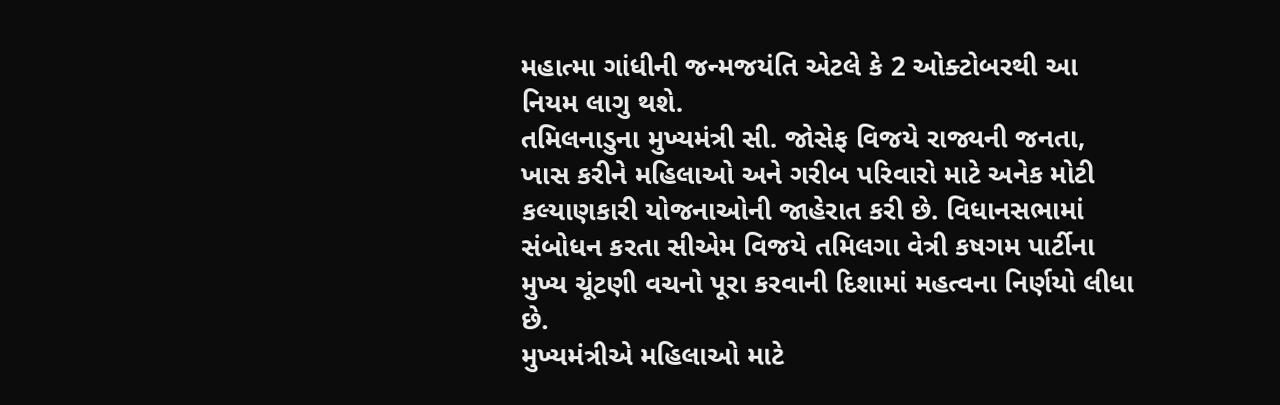મહાત્મા ગાંધીની જન્મજયંતિ એટલે કે 2 ઓક્ટોબરથી આ નિયમ લાગુ થશે.
તમિલનાડુના મુખ્યમંત્રી સી. જોસેફ વિજયે રાજ્યની જનતા, ખાસ કરીને મહિલાઓ અને ગરીબ પરિવારો માટે અનેક મોટી કલ્યાણકારી યોજનાઓની જાહેરાત કરી છે. વિધાનસભામાં સંબોધન કરતા સીએમ વિજયે તમિલગા વેત્રી કષગમ પાર્ટીના મુખ્ય ચૂંટણી વચનો પૂરા કરવાની દિશામાં મહત્વના નિર્ણયો લીધા છે.
મુખ્યમંત્રીએ મહિલાઓ માટે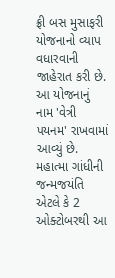ફ્રી બસ મુસાફરી યોજનાનો વ્યાપ વધારવાની જાહેરાત કરી છે. આ યોજનાનું નામ 'વેત્રી પયનમ' રાખવામાં આવ્યું છે. મહાત્મા ગાંધીની જન્મજયંતિ એટલે કે 2 ઓક્ટોબરથી આ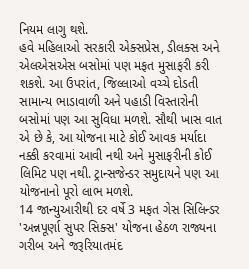નિયમ લાગુ થશે.
હવે મહિલાઓ સરકારી એક્સપ્રેસ, ડીલક્સ અને એલએસએસ બસોમાં પણ મફત મુસાફરી કરી શકશે. આ ઉપરાંત, જિલ્લાઓ વચ્ચે દોડતી સામાન્ય ભાડાવાળી અને પહાડી વિસ્તારોની બસોમાં પણ આ સુવિધા મળશે. સૌથી ખાસ વાત એ છે કે, આ યોજના માટે કોઈ આવક મર્યાદા નક્કી કરવામાં આવી નથી અને મુસાફરીની કોઈ લિમિટ પણ નથી. ટ્રાન્સજેન્ડર સમુદાયને પણ આ યોજનાનો પૂરો લાભ મળશે.
14 જાન્યુઆરીથી દર વર્ષે 3 મફત ગેસ સિલિન્ડર
'અન્નપૂર્ણા સુપર સિક્સ' યોજના હેઠળ રાજ્યના ગરીબ અને જરૂરિયાતમંદ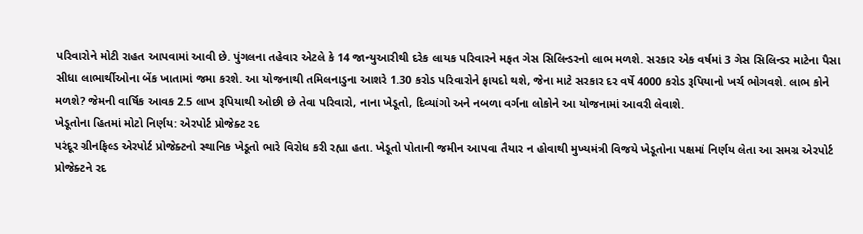પરિવારોને મોટી રાહત આપવામાં આવી છે. પુંગલના તહેવાર એટલે કે 14 જાન્યુઆરીથી દરેક લાયક પરિવારને મફત ગેસ સિલિન્ડરનો લાભ મળશે. સરકાર એક વર્ષમાં 3 ગેસ સિલિન્ડર માટેના પૈસા સીધા લાભાર્થીઓના બેંક ખાતામાં જમા કરશે. આ યોજનાથી તમિલનાડુના આશરે 1.30 કરોડ પરિવારોને ફાયદો થશે, જેના માટે સરકાર દર વર્ષે 4000 કરોડ રૂપિયાનો ખર્ચ ભોગવશે. લાભ કોને મળશે? જેમની વાર્ષિક આવક 2.5 લાખ રૂપિયાથી ઓછી છે તેવા પરિવારો, નાના ખેડૂતો, દિવ્યાંગો અને નબળા વર્ગના લોકોને આ યોજનામાં આવરી લેવાશે.
ખેડૂતોના હિતમાં મોટો નિર્ણય: એરપોર્ટ પ્રોજેક્ટ રદ
પરંદૂર ગ્રીનફિલ્ડ એરપોર્ટ પ્રોજેક્ટનો સ્થાનિક ખેડૂતો ભારે વિરોધ કરી રહ્યા હતા. ખેડૂતો પોતાની જમીન આપવા તૈયાર ન હોવાથી મુખ્યમંત્રી વિજયે ખેડૂતોના પક્ષમાં નિર્ણય લેતા આ સમગ્ર એરપોર્ટ પ્રોજેક્ટને રદ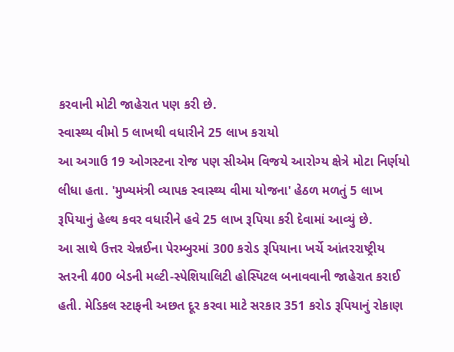કરવાની મોટી જાહેરાત પણ કરી છે.
સ્વાસ્થ્ય વીમો 5 લાખથી વધારીને 25 લાખ કરાયો
આ અગાઉ 19 ઓગસ્ટના રોજ પણ સીએમ વિજયે આરોગ્ય ક્ષેત્રે મોટા નિર્ણયો લીધા હતા. 'મુખ્યમંત્રી વ્યાપક સ્વાસ્થ્ય વીમા યોજના' હેઠળ મળતું 5 લાખ રૂપિયાનું હેલ્થ કવર વધારીને હવે 25 લાખ રૂપિયા કરી દેવામાં આવ્યું છે.
આ સાથે ઉત્તર ચેન્નઈના પેરમ્બુરમાં 300 કરોડ રૂપિયાના ખર્ચે આંતરરાષ્ટ્રીય સ્તરની 400 બેડની મલ્ટી-સ્પેશિયાલિટી હોસ્પિટલ બનાવવાની જાહેરાત કરાઈ હતી. મેડિકલ સ્ટાફની અછત દૂર કરવા માટે સરકાર 351 કરોડ રૂપિયાનું રોકાણ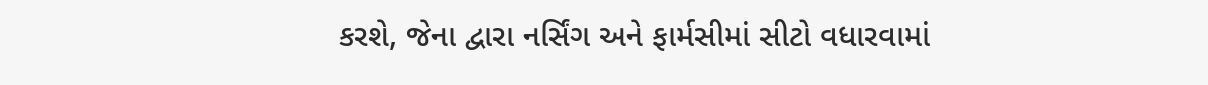કરશે, જેના દ્વારા નર્સિંગ અને ફાર્મસીમાં સીટો વધારવામાં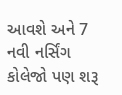આવશે અને 7 નવી નર્સિંગ કોલેજો પણ શરૂ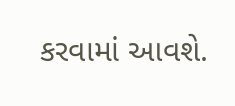કરવામાં આવશે.